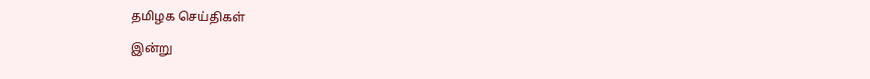தமிழக செய்திகள்

இன்று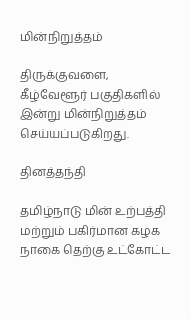மின்நிறுத்தம்

திருக்குவளை, கீழ்வேளூர் பகுதிகளில் இன்று மின்நிறுத்தம் செய்யப்படுகிறது.

தினத்தந்தி

தமிழ்நாடு மின் உற்பத்தி மற்றும் பகிர்மான கழக நாகை தெற்கு உட்கோட்ட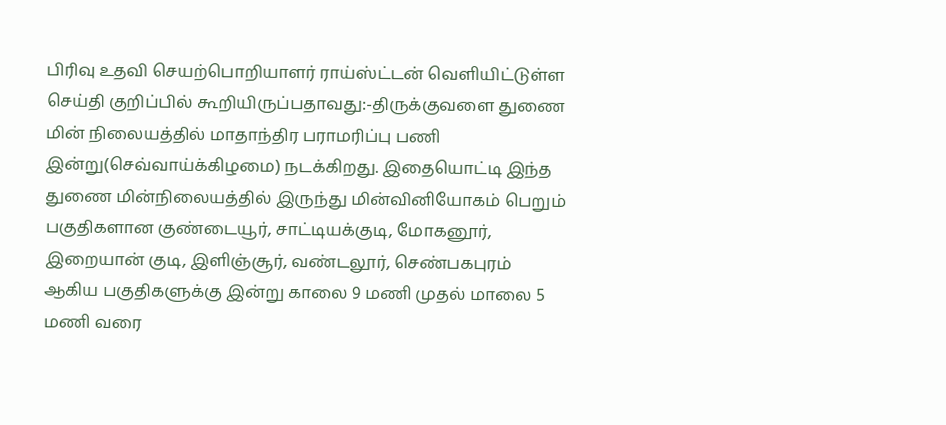பிரிவு உதவி செயற்பொறியாளர் ராய்ஸ்ட்டன் வெளியிட்டுள்ள செய்தி குறிப்பில் கூறியிருப்பதாவது:-திருக்குவளை துணை மின் நிலையத்தில் மாதாந்திர பராமரிப்பு பணி இன்று(செவ்வாய்க்கிழமை) நடக்கிறது. இதையொட்டி இந்த துணை மின்நிலையத்தில் இருந்து மின்வினியோகம் பெறும் பகுதிகளான குண்டையூர், சாட்டியக்குடி, மோகனூர், இறையான் குடி, இளிஞ்சூர், வண்டலூர், செண்பகபுரம் ஆகிய பகுதிகளுக்கு இன்று காலை 9 மணி முதல் மாலை 5 மணி வரை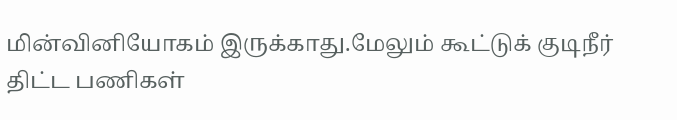மின்வினியோகம் இருக்காது.மேலும் கூட்டுக் குடிநீர் திட்ட பணிகள்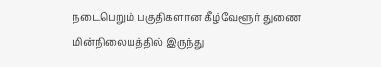நடைபெறும் பகுதிகளான கீழ்வேளூர் துணை மின்நிலையத்தில் இருந்து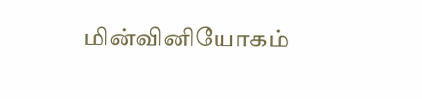மின்வினியோகம்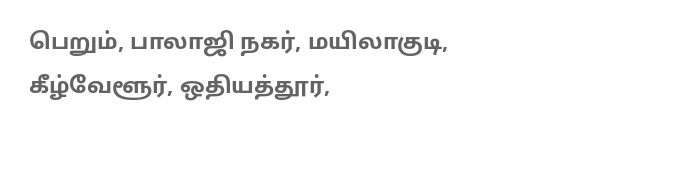பெறும், பாலாஜி நகர், மயிலாகுடி, கீழ்வேளூர், ஒதியத்தூர்,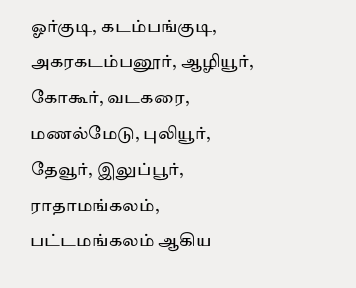ஓர்குடி, கடம்பங்குடி, அகரகடம்பனூர், ஆழியூர், கோகூர், வடகரை, மணல்மேடு, புலியூர், தேவூர், இலுப்பூர், ராதாமங்கலம், பட்டமங்கலம் ஆகிய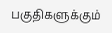பகுதிகளுக்கும்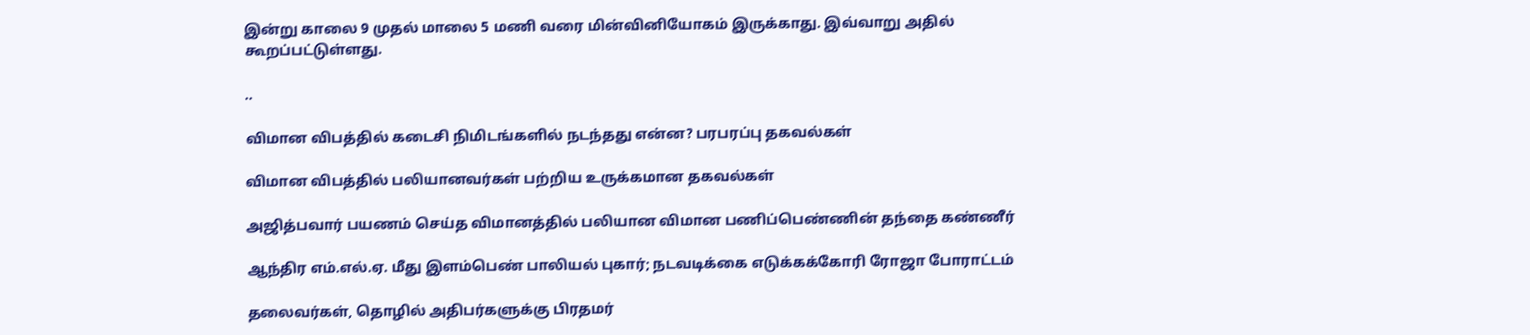இன்று காலை 9 முதல் மாலை 5 மணி வரை மின்வினியோகம் இருக்காது. இவ்வாறு அதில் கூறப்பட்டுள்ளது.

..

விமான விபத்தில் கடைசி நிமிடங்களில் நடந்தது என்ன? பரபரப்பு தகவல்கள்

விமான விபத்தில் பலியானவர்கள் பற்றிய உருக்கமான தகவல்கள்

அஜித்பவார் பயணம் செய்த விமானத்தில் பலியான விமான பணிப்பெண்ணின் தந்தை கண்ணீர்

ஆந்திர எம்.எல்.ஏ. மீது இளம்பெண் பாலியல் புகார்; நடவடிக்கை எடுக்கக்கோரி ரோஜா போராட்டம்

தலைவர்கள், தொழில் அதிபர்களுக்கு பிரதமர்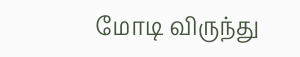மோடி விருந்து